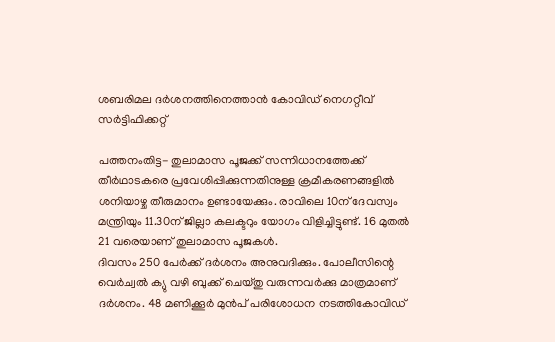ശബരിമല ദര്‍ശനത്തിനെത്താന്‍ കോവിഡ് നെഗറ്റീവ് സര്‍ട്ടിഫിക്കറ്റ്

പത്തനംതിട്ട- തുലാമാസ പൂജക്ക് സന്നിധാനത്തേക്ക് തീര്‍ഥാടകരെ പ്രവേശിപ്പിക്കുന്നതിനുള്ള ക്രമീകരണങ്ങളില്‍ ശനിയാഴ്ച തീരുമാനം ഉണ്ടായേക്കും. രാവിലെ 10ന് ദേവസ്വം മന്ത്രിയും 11.30ന് ജില്ലാ കലക്ടറും യോഗം വിളിച്ചിട്ടുണ്ട്. 16 മുതല്‍ 21 വരെയാണ് തുലാമാസ പൂജകള്‍.
ദിവസം 250 പേര്‍ക്ക് ദര്‍ശനം അനുവദിക്കും. പോലീസിന്റെ വെര്‍ച്വല്‍ ക്യു വഴി ബുക്ക് ചെയ്തു വരുന്നവര്‍ക്കു മാത്രമാണ് ദര്‍ശനം. 48 മണിക്കൂര്‍ മുന്‍പ് പരിശോധന നടത്തികോവിഡ്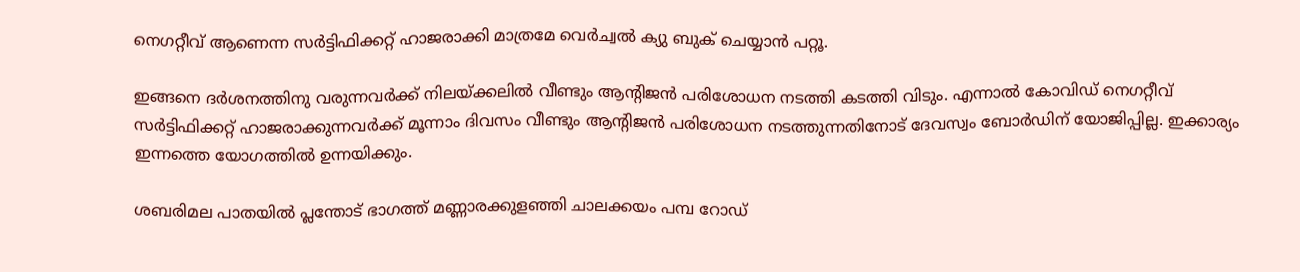നെഗറ്റീവ് ആണെന്ന സര്‍ട്ടിഫിക്കറ്റ് ഹാജരാക്കി മാത്രമേ വെര്‍ച്വല്‍ ക്യു ബുക് ചെയ്യാന്‍ പറ്റൂ.

ഇങ്ങനെ ദര്‍ശനത്തിനു വരുന്നവര്‍ക്ക് നിലയ്ക്കലില്‍ വീണ്ടും ആന്റിജന്‍ പരിശോധന നടത്തി കടത്തി വിടും. എന്നാല്‍ കോവിഡ് നെഗറ്റീവ് സര്‍ട്ടിഫിക്കറ്റ് ഹാജരാക്കുന്നവര്‍ക്ക് മൂന്നാം ദിവസം വീണ്ടും ആന്റിജന്‍ പരിശോധന നടത്തുന്നതിനോട് ദേവസ്വം ബോര്‍ഡിന് യോജിപ്പില്ല. ഇക്കാര്യം ഇന്നത്തെ യോഗത്തില്‍ ഉന്നയിക്കും.

ശബരിമല പാതയില്‍ പ്ലന്തോട് ഭാഗത്ത് മണ്ണാരക്കുളഞ്ഞി ചാലക്കയം പമ്പ റോഡ്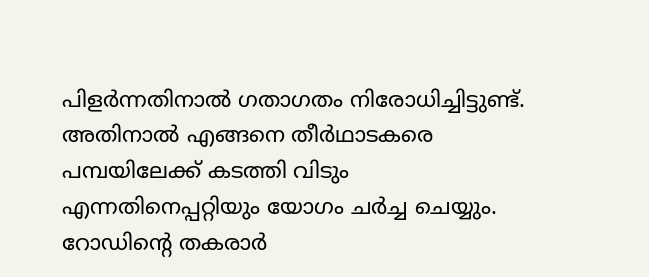പിളര്‍ന്നതിനാല്‍ ഗതാഗതം നിരോധിച്ചിട്ടുണ്ട്. അതിനാല്‍ എങ്ങനെ തീര്‍ഥാടകരെ പമ്പയിലേക്ക് കടത്തി വിടും എന്നതിനെപ്പറ്റിയും യോഗം ചര്‍ച്ച ചെയ്യും. റോഡിന്റെ തകരാര്‍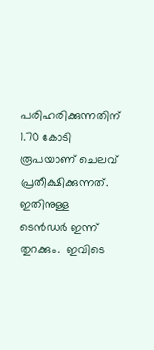പരിഹരിക്കുന്നതിന് 1.70 കോടി രൂപയാണ് ചെലവ് പ്രതീക്ഷിക്കുന്നത്. ഇതിനുള്ള ടെന്‍ഡര്‍ ഇന്ന് തുറക്കും.  ഇവിടെ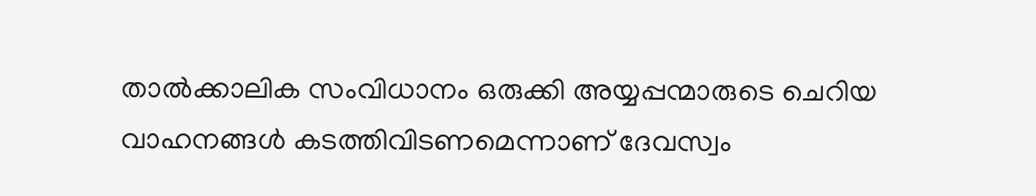താല്‍ക്കാലിക സംവിധാനം ഒരുക്കി അയ്യപ്പന്മാരുടെ ചെറിയ വാഹനങ്ങള്‍ കടത്തിവിടണമെന്നാണ് ദേവസ്വം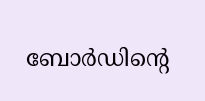ബോര്‍ഡിന്റെ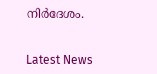നിര്‍ദേശം.


Latest News